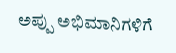ಅಪ್ಪು ಅಭಿಮಾನಿಗಳಿಗೆ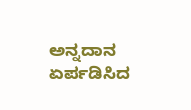ಅನ್ನದಾನ ಏರ್ಪಡಿಸಿದ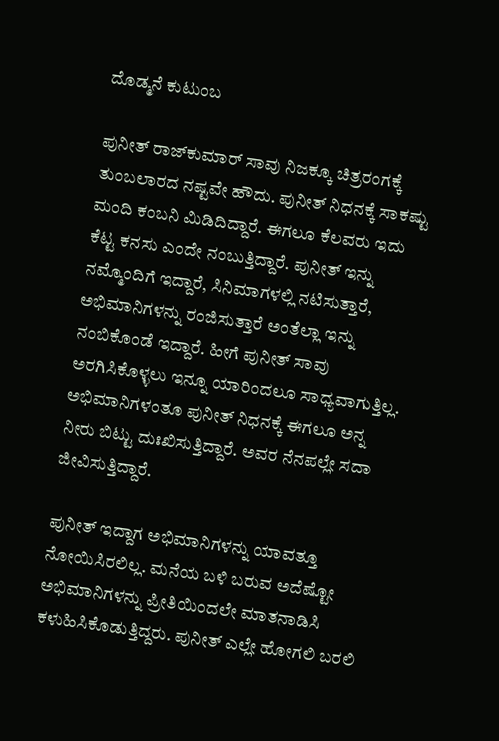ದೊಡ್ಮನೆ ಕುಟುಂಬ

ಪುನೀತ್ ರಾಜ್‌ಕುಮಾರ್ ಸಾವು ನಿಜಕ್ಕೂ ಚಿತ್ರರಂಗಕ್ಕೆ ತುಂಬಲಾರದ ನಷ್ಟವೇ ಹೌದು. ಪುನೀತ್ ನಿಧನಕ್ಕೆ ಸಾಕಷ್ಟು ಮಂದಿ ಕಂಬನಿ ಮಿಡಿದಿದ್ದಾರೆ. ಈಗಲೂ ಕೆಲವರು ಇದು ಕೆಟ್ಟ ಕನಸು ಎಂದೇ ನಂಬುತ್ತಿದ್ದಾರೆ. ಪುನೀತ್ ಇನ್ನು ನಮ್ಮೊಂದಿಗೆ ಇದ್ದಾರೆ, ಸಿನಿಮಾಗಳಲ್ಲಿ ನಟಿಸುತ್ತಾರೆ, ಅಭಿಮಾನಿಗಳನ್ನು ರಂಜಿಸುತ್ತಾರೆ ಅಂತೆಲ್ಲಾ ಇನ್ನು ನಂಬಿಕೊಂಡೆ ಇದ್ದಾರೆ. ಹೀಗೆ ಪುನೀತ್ ಸಾವು ಅರಗಿಸಿಕೊಳ್ಳಲು ಇನ್ನೂ ಯಾರಿಂದಲೂ ಸಾಧ್ಯವಾಗುತ್ತಿಲ್ಲ. ಅಭಿಮಾನಿಗಳಂತೂ ಪುನೀತ್ ನಿಧನಕ್ಕೆ ಈಗಲೂ ಅನ್ನ ನೀರು ಬಿಟ್ಟು ದುಃಖಿಸುತ್ತಿದ್ದಾರೆ. ಅವರ ನೆನಪಲ್ಲೇ ಸದಾ ಜೀವಿಸುತ್ತಿದ್ದಾರೆ.

ಪುನೀತ್ ಇದ್ದಾಗ ಅಭಿಮಾನಿಗಳನ್ನು ಯಾವತ್ತೂ ನೋಯಿಸಿರಲಿಲ್ಲ. ಮನೆಯ ಬಳಿ ಬರುವ ಅದೆಷ್ಟೋ ಅಭಿಮಾನಿಗಳನ್ನು ಪ್ರೀತಿಯಿಂದಲೇ ಮಾತನಾಡಿಸಿ ಕಳುಹಿಸಿಕೊಡುತ್ತಿದ್ದರು. ಪುನೀತ್ ಎಲ್ಲೇ ಹೋಗಲಿ ಬರಲಿ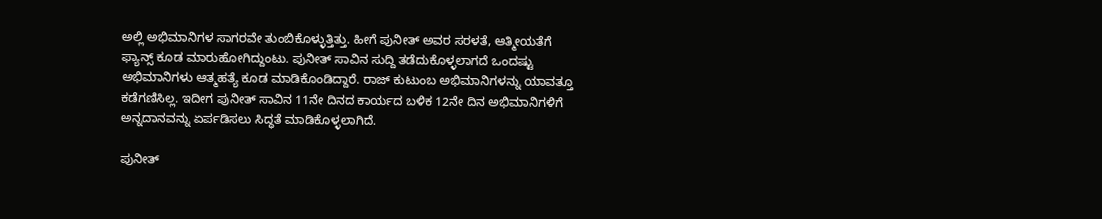ಅಲ್ಲಿ ಅಭಿಮಾನಿಗಳ ಸಾಗರವೇ ತುಂಬಿಕೊಳ್ಳುತ್ತಿತ್ತು. ಹೀಗೆ ಪುನೀತ್ ಅವರ ಸರಳತೆ, ಆತ್ಮೀಯತೆಗೆ ಫ್ಯಾನ್ಸ್‌ ಕೂಡ ಮಾರುಹೋಗಿದ್ದುಂಟು. ಪುನೀತ್ ಸಾವಿನ ಸುದ್ದಿ ತಡೆದುಕೊಳ್ಳಲಾಗದೆ ಒಂದಷ್ಟು ಅಭಿಮಾನಿಗಳು ಆತ್ಮಹತ್ಯೆ ಕೂಡ ಮಾಡಿಕೊಂಡಿದ್ದಾರೆ. ರಾಜ್ ಕುಟುಂಬ ಅಭಿಮಾನಿಗಳನ್ನು ಯಾವತ್ತೂ ಕಡೆಗಣಿಸಿಲ್ಲ. ಇದೀಗ ಪುನೀತ್ ಸಾವಿನ 11ನೇ ದಿನದ ಕಾರ್ಯದ ಬಳಿಕ 12ನೇ ದಿನ ಅಭಿಮಾನಿಗಳಿಗೆ ಅನ್ನದಾನವನ್ನು ಏರ್ಪಡಿಸಲು ಸಿದ್ಧತೆ ಮಾಡಿಕೊಳ್ಳಲಾಗಿದೆ.

ಪುನೀತ್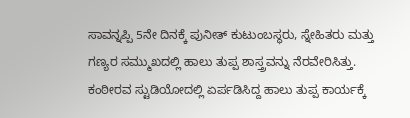ಸಾವನ್ನಪ್ಪಿ 5ನೇ ದಿನಕ್ಕೆ ಪುನೀತ್ ಕುಟುಂಬಸ್ಥರು, ಸ್ನೇಹಿತರು ಮತ್ತು ಗಣ್ಯರ ಸಮ್ಮುಖದಲ್ಲಿ ಹಾಲು ತುಪ್ಪ ಶಾಸ್ತ್ರವನ್ನು ನೆರವೇರಿಸಿತ್ತು. ಕಂಠೀರವ ಸ್ಟುಡಿಯೋದಲ್ಲಿ ಏರ್ಪಡಿಸಿದ್ದ ಹಾಲು ತುಪ್ಪ ಕಾರ್ಯಕ್ಕೆ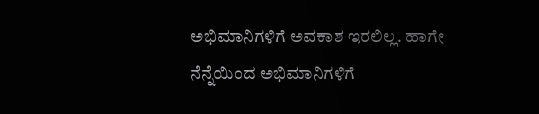ಅಭಿಮಾನಿಗಳಿಗೆ ಅವಕಾಶ ಇರಲಿಲ್ಲ. ಹಾಗೇ ನೆನ್ನೆಯಿಂದ ಅಭಿಮಾನಿಗಳಿಗೆ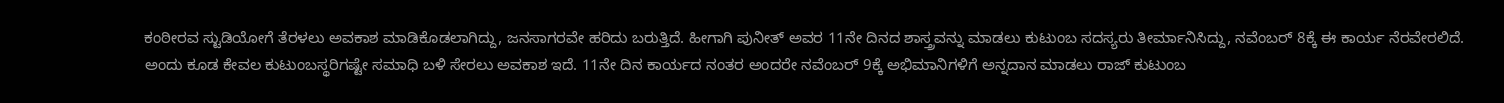ಕಂಠೀರವ ಸ್ಟುಡಿಯೋಗೆ ತೆರಳಲು ಅವಕಾಶ ಮಾಡಿಕೊಡಲಾಗಿದ್ದು, ಜನಸಾಗರವೇ ಹರಿದು ಬರುತ್ತಿದೆ. ಹೀಗಾಗಿ ಪುನೀತ್ ಅವರ 11ನೇ ದಿನದ ಶಾಸ್ತ್ರವನ್ನು ಮಾಡಲು ಕುಟುಂಬ ಸದಸ್ಯರು ತೀರ್ಮಾನಿಸಿದ್ದು, ನವೆಂಬರ್ 8ಕ್ಕೆ ಈ ಕಾರ್ಯ ನೆರವೇರಲಿದೆ. ಅಂದು ಕೂಡ ಕೇವಲ ಕುಟುಂಬಸ್ಥರಿಗಷ್ಟೇ ಸಮಾಧಿ ಬಳಿ ಸೇರಲು ಅವಕಾಶ ಇದೆ. 11ನೇ ದಿನ ಕಾರ್ಯದ ನಂತರ ಅಂದರೇ ನವೆಂಬರ್ 9ಕ್ಕೆ ಅಭಿಮಾನಿಗಳಿಗೆ ಅನ್ನದಾನ ಮಾಡಲು ರಾಜ್ ಕುಟುಂಬ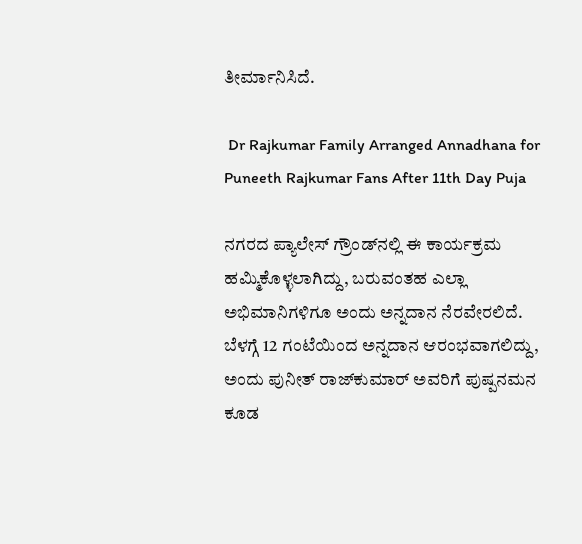ತೀರ್ಮಾನಿಸಿದೆ.

 Dr Rajkumar Family Arranged Annadhana for Puneeth Rajkumar Fans After 11th Day Puja

ನಗರದ ಪ್ಯಾಲೇಸ್ ಗ್ರೌಂಡ್‌ನಲ್ಲಿ ಈ ಕಾರ್ಯಕ್ರಮ ಹಮ್ಮಿಕೊಳ್ಳಲಾಗಿದ್ದು, ಬರುವಂತಹ ಎಲ್ಲಾ ಅಭಿಮಾನಿಗಳಿಗೂ ಅಂದು ಅನ್ನದಾನ ನೆರವೇರಲಿದೆ. ಬೆಳಗ್ಗೆ 12 ಗಂಟೆಯಿಂದ ಅನ್ನದಾನ ಆರಂಭವಾಗಲಿದ್ದು, ಅಂದು ಪುನೀತ್ ರಾಜ್‌ಕುಮಾರ್ ಅವರಿಗೆ ಪುಷ್ಪನಮನ ಕೂಡ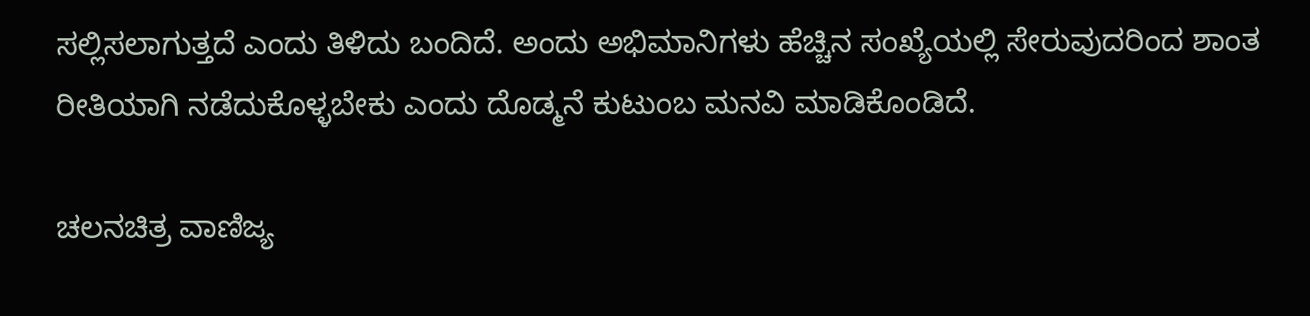ಸಲ್ಲಿಸಲಾಗುತ್ತದೆ ಎಂದು ತಿಳಿದು ಬಂದಿದೆ. ಅಂದು ಅಭಿಮಾನಿಗಳು ಹೆಚ್ಚಿನ ಸಂಖ್ಯೆಯಲ್ಲಿ ಸೇರುವುದರಿಂದ ಶಾಂತ ರೀತಿಯಾಗಿ ನಡೆದುಕೊಳ್ಳಬೇಕು ಎಂದು ದೊಡ್ಮನೆ ಕುಟುಂಬ ಮನವಿ ಮಾಡಿಕೊಂಡಿದೆ.

ಚಲನಚಿತ್ರ ವಾಣಿಜ್ಯ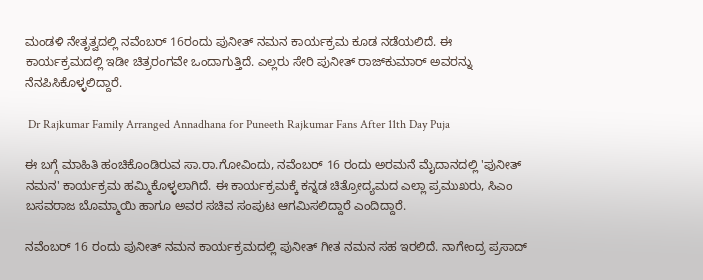ಮಂಡಳಿ ನೇತೃತ್ವದಲ್ಲಿ ನವೆಂಬರ್ 16ರಂದು ಪುನೀತ್ ನಮನ ಕಾರ್ಯಕ್ರಮ ಕೂಡ ನಡೆಯಲಿದೆ. ಈ ಕಾರ್ಯಕ್ರಮದಲ್ಲಿ ಇಡೀ ಚಿತ್ರರಂಗವೇ ಒಂದಾಗುತ್ತಿದೆ. ಎಲ್ಲರು ಸೇರಿ ಪುನೀತ್ ರಾಜ್‌ಕುಮಾರ್ ಅವರನ್ನು ನೆನಪಿಸಿಕೊಳ್ಳಲಿದ್ದಾರೆ.

 Dr Rajkumar Family Arranged Annadhana for Puneeth Rajkumar Fans After 11th Day Puja

ಈ ಬಗ್ಗೆ ಮಾಹಿತಿ ಹಂಚಿಕೊಂಡಿರುವ ಸಾ.ರಾ.ಗೋವಿಂದು, ನವೆಂಬರ್ 16 ರಂದು ಅರಮನೆ ಮೈದಾನದಲ್ಲಿ 'ಪುನೀತ್ ನಮನ' ಕಾರ್ಯಕ್ರಮ ಹಮ್ಮಿಕೊಳ್ಳಲಾಗಿದೆ. ಈ ಕಾರ್ಯಕ್ರಮಕ್ಕೆ ಕನ್ನಡ ಚಿತ್ರೋದ್ಯಮದ ಎಲ್ಲಾ ಪ್ರಮುಖರು, ಸಿಎಂ ಬಸವರಾಜ ಬೊಮ್ಮಾಯಿ ಹಾಗೂ ಅವರ ಸಚಿವ ಸಂಪುಟ ಆಗಮಿಸಲಿದ್ದಾರೆ ಎಂದಿದ್ದಾರೆ.

ನವೆಂಬರ್ 16 ರಂದು ಪುನೀತ್ ನಮನ ಕಾರ್ಯಕ್ರಮದಲ್ಲಿ ಪುನೀತ್ ಗೀತ ನಮನ ಸಹ ಇರಲಿದೆ. ನಾಗೇಂದ್ರ ಪ್ರಸಾದ್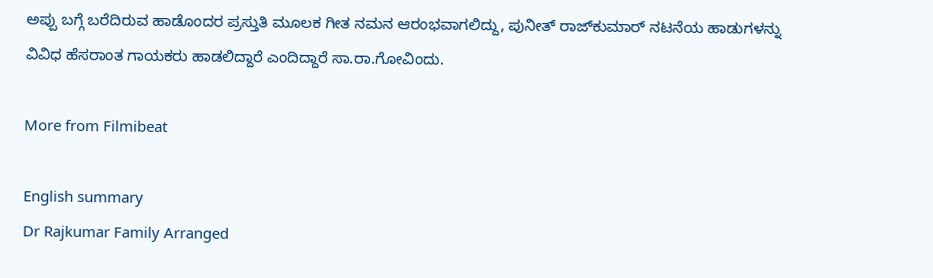ಅಪ್ಪು ಬಗ್ಗೆ ಬರೆದಿರುವ ಹಾಡೊಂದರ ಪ್ರಸ್ತುತಿ ಮೂಲಕ ಗೀತ ನಮನ ಆರಂಭವಾಗಲಿದ್ದು, ಪುನೀತ್ ರಾಜ್‌ಕುಮಾರ್ ನಟನೆಯ ಹಾಡುಗಳನ್ನು ವಿವಿಧ ಹೆಸರಾಂತ ಗಾಯಕರು ಹಾಡಲಿದ್ದಾರೆ ಎಂದಿದ್ದಾರೆ ಸಾ.ರಾ.ಗೋವಿಂದು.

More from Filmibeat

English summary
Dr Rajkumar Family Arranged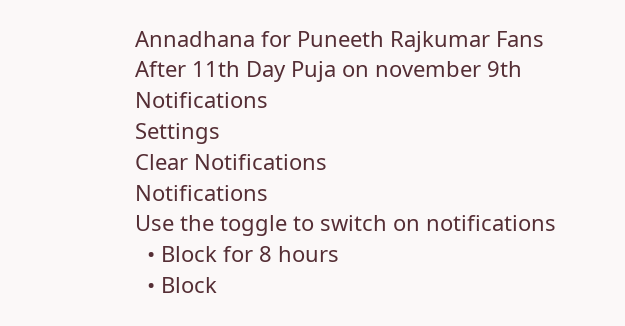Annadhana for Puneeth Rajkumar Fans After 11th Day Puja on november 9th
Notifications
Settings
Clear Notifications
Notifications
Use the toggle to switch on notifications
  • Block for 8 hours
  • Block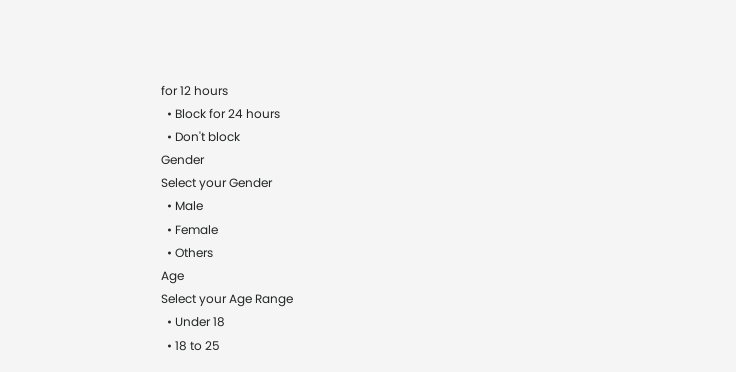for 12 hours
  • Block for 24 hours
  • Don't block
Gender
Select your Gender
  • Male
  • Female
  • Others
Age
Select your Age Range
  • Under 18
  • 18 to 25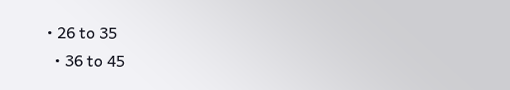• 26 to 35
  • 36 to 45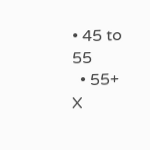• 45 to 55
  • 55+
X